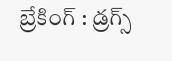బ్రేకింగ్ : డ్రగ్స్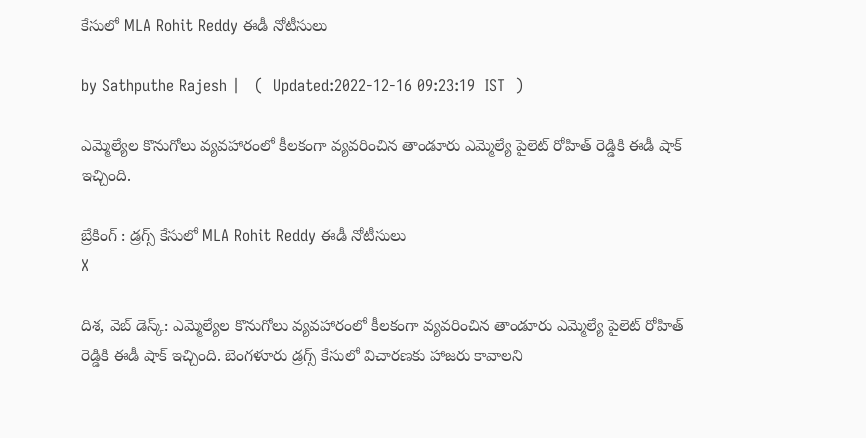కేసులో MLA Rohit Reddy ఈడీ నోటీసులు

by Sathputhe Rajesh |   (  Updated:2022-12-16 09:23:19  IST  )

ఎమ్మెల్యేల కొనుగోలు వ్యవహారంలో కీలకంగా వ్యవరించిన తాండూరు ఎమ్మెల్యే పైలెట్ రోహిత్ రెడ్డికి ఈడీ షాక్ ఇచ్చింది.

బ్రేకింగ్ : డ్రగ్స్ కేసులో MLA Rohit Reddy ఈడీ నోటీసులు
X

దిశ, వెబ్ డెస్క్: ఎమ్మెల్యేల కొనుగోలు వ్యవహారంలో కీలకంగా వ్యవరించిన తాండూరు ఎమ్మెల్యే పైలెట్ రోహిత్ రెడ్డికి ఈడీ షాక్ ఇచ్చింది. బెంగళూరు డ్రగ్స్ కేసులో విచారణకు హాజరు కావాలని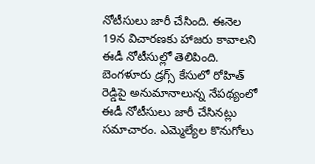నోటీసులు జారీ చేసింది. ఈనెల 19న విచారణకు హాజరు కావాలని ఈడీ నోటీసుల్లో తెలిపింది. బెంగళూరు డ్రగ్స్ కేసులో రోహిత్ రెడ్డిపై అనుమానాలున్న నేపథ్యంలో ఈడీ నోటీసులు జారీ చేసినట్లు సమాచారం. ఎమ్మెల్యేల కొనుగోలు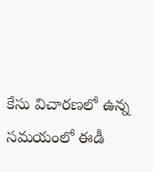కేసు విచారణలో ఉన్న సమయంలో ఈడీ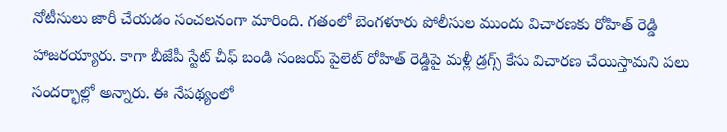నోటీసులు జారీ చేయడం సంచలనంగా మారింది. గతంలో బెంగళూరు పోలీసుల ముందు విచారణకు రోహిత్ రెడ్డి హాజరయ్యారు. కాగా బీజేపీ స్టేట్ చీఫ్ బండి సంజయ్ పైలెట్ రోహిత్ రెడ్డిపై మళ్లీ డ్రగ్స్ కేసు విచారణ చేయిస్తామని పలు సందర్భాల్లో అన్నారు. ఈ నేపథ్యంలో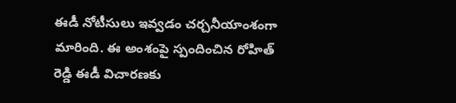ఈడీ నోటీసులు ఇవ్వడం చర్చనీయాంశంగా మారింది. ఈ అంశంపై స్పందించిన రోహిత్ రెడ్డి ఈడీ విచారణకు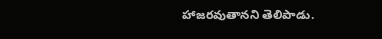హాజరవుతానని తెలిపాడు.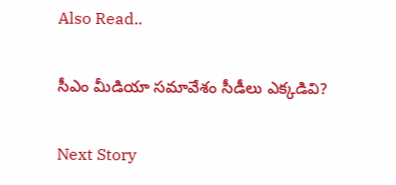Also Read..

సీఎం మీడియా సమావేశం సీడీలు ఎక్కడివి?

Next Story